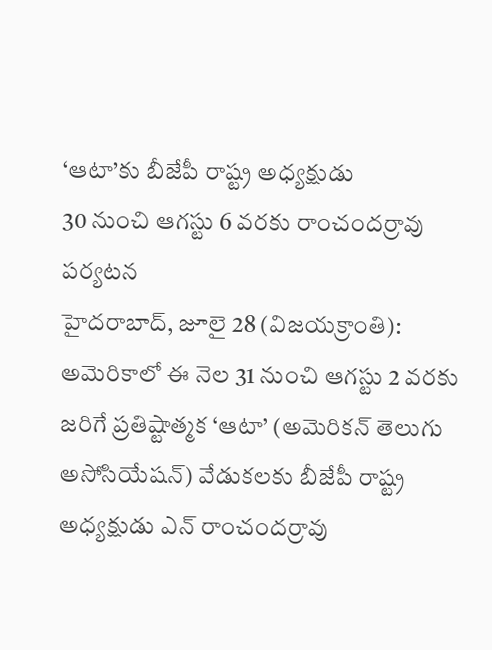‘ఆటా’కు బీజేపీ రాష్ట్ర అధ్యక్షుడు
30 నుంచి ఆగస్టు 6 వరకు రాంచందర్రావు పర్యటన
హైదరాబాద్, జూలై 28 (విజయక్రాంతి): అమెరికాలో ఈ నెల 31 నుంచి ఆగస్టు 2 వరకు జరిగే ప్రతిష్టాత్మక ‘ఆటా’ (అమెరికన్ తెలుగు అసోసియేషన్) వేడుకలకు బీజేపీ రాష్ట్ర అధ్యక్షుడు ఎన్ రాంచందర్రావు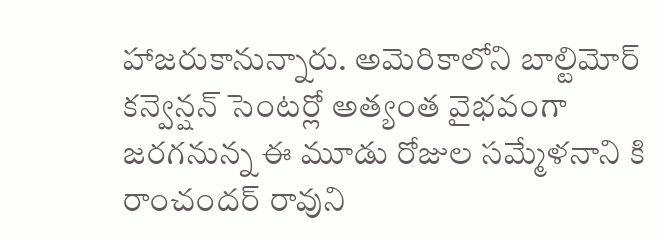హాజరుకానున్నారు. అమెరికాలోని బాల్టిమోర్ కన్వెన్షన్ సెంటర్లో అత్యంత వైభవంగా జరగనున్న ఈ మూడు రోజుల సమ్మేళనాని కి రాంచందర్ రావుని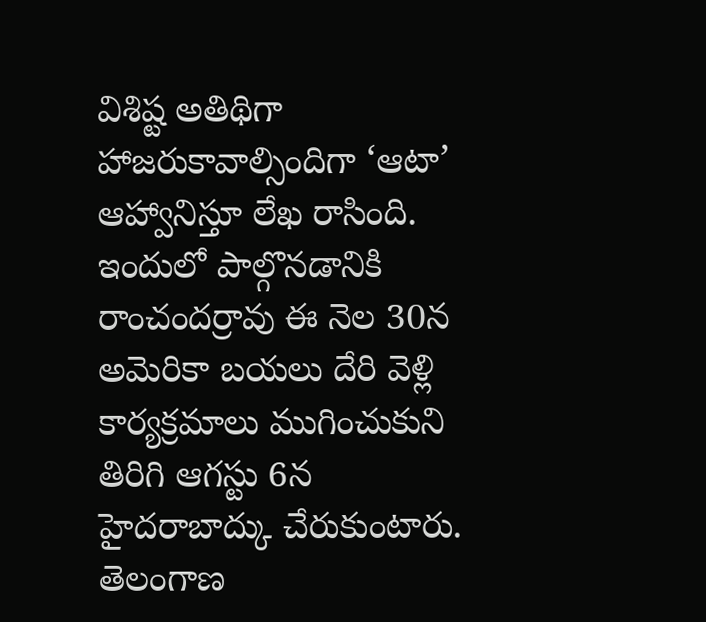విశిష్ట అతిథిగా హాజరుకావాల్సిందిగా ‘ఆటా’ ఆహ్వానిస్తూ లేఖ రాసింది.
ఇందులో పాల్గొనడానికి రాంచందర్రావు ఈ నెల 30న అమెరికా బయలు దేరి వెళ్లి కార్యక్రమాలు ముగించుకుని తిరిగి ఆగస్టు 6న హైదరాబాద్కు చేరుకుంటారు. తెలంగాణ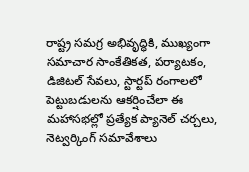రాష్ట్ర సమగ్ర అభివృద్ధికి, ముఖ్యంగా సమాచార సాంకేతికత, పర్యాటకం, డిజిటల్ సేవలు, స్టార్టప్ రంగాలలో పెట్టుబడులను ఆకర్షించేలా ఈ మహాసభల్లో ప్రత్యేక ప్యానెల్ చర్చలు, నెట్వర్కింగ్ సమావేశాలు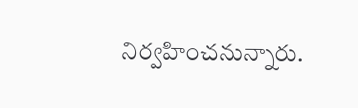నిర్వహించనున్నారు.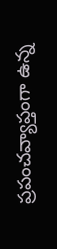ప్రపంచవ్యాప్తంగా ఉన్న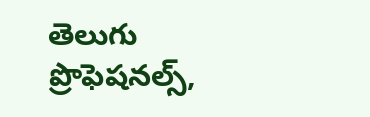తెలుగు ప్రొఫెషనల్స్,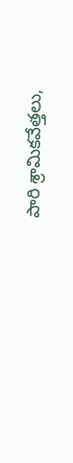పారి శ్రామికవేత్తలు,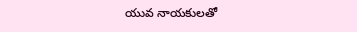యువ నాయకులతో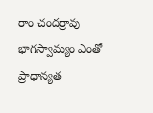రాం చందర్రావు భాగస్వామ్యం ఎంతో ప్రాధాన్యత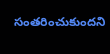సంతరించుకుందని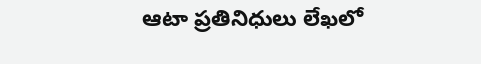ఆటా ప్రతినిధులు లేఖలో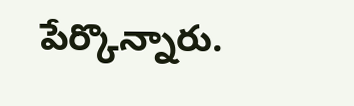పేర్కొన్నారు.